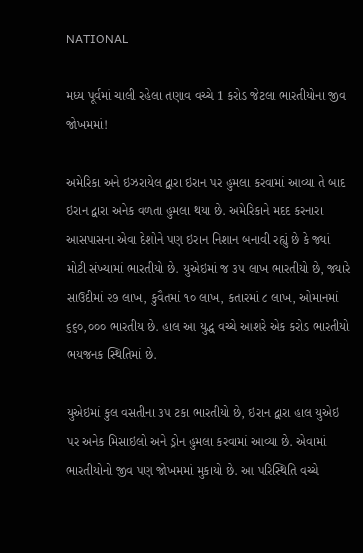NATIONAL

મધ્ય પૂર્વમાં ચાલી રહેલા તણાવ વચ્ચે 1 કરોડ જેટલા ભારતીયોના જીવ જોખમમાં!

અમેરિકા અને ઇઝરાયેલ દ્વારા ઇરાન પર હુમલા કરવામાં આવ્યા તે બાદ ઇરાન દ્વારા અનેક વળતા હુમલા થયા છે. અમેરિકાને મદદ કરનારા આસપાસના એવા દેશોને પણ ઇરાન નિશાન બનાવી રહ્યું છે કે જ્યાં મોટી સંખ્યામાં ભારતીયો છે. યુએઇમાં જ ૩૫ લાખ ભારતીયો છે, જ્યારે સાઉદીમાં ૨૭ લાખ, કુવૈતમાં ૧૦ લાખ, કતારમાં ૮ લાખ, ઓમાનમાં ૬૬૦,૦૦૦ ભારતીય છે. હાલ આ યુદ્ધ વચ્ચે આશરે એક કરોડ ભારતીયો ભયજનક સ્થિતિમાં છે.

યુએઇમાં કુલ વસતીના ૩૫ ટકા ભારતીયો છે, ઇરાન દ્વારા હાલ યુએઇ પર અનેક મિસાઇલો અને ડ્રોન હુમલા કરવામાં આવ્યા છે. એવામાં ભારતીયોનો જીવ પણ જોખમમાં મુકાયો છે. આ પરિસ્થિતિ વચ્ચે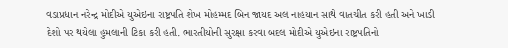વડાપ્રધાન નરેન્દ્ર મોદીએ યુએઇના રાષ્ટ્રપતિ શેખ મોહમ્મદ બિન જાયદ અલ નાહયાન સાથે વાતચીત કરી હતી અને ખાડી દેશો પર થયેલા હુમલાની ટિકા કરી હતી. ભારતીયોની સુરક્ષા કરવા બદલ મોદીએ યુએઇના રાષ્ટ્રપતિનો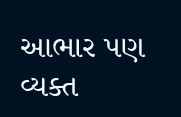આભાર પણ વ્યક્ત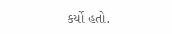કર્યો હતો.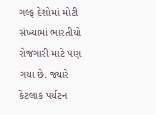ગલ્ફ દેશોમાં મોટી સંખ્યામાં ભારતીયો રોજગારી માટે પણ ગયા છે. જ્યારે કેટલાક પર્યટન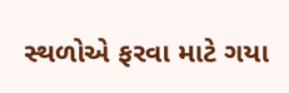સ્થળોએ ફરવા માટે ગયા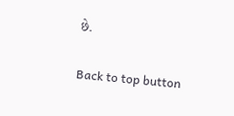છે.

Back to top button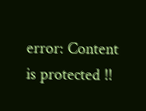error: Content is protected !!